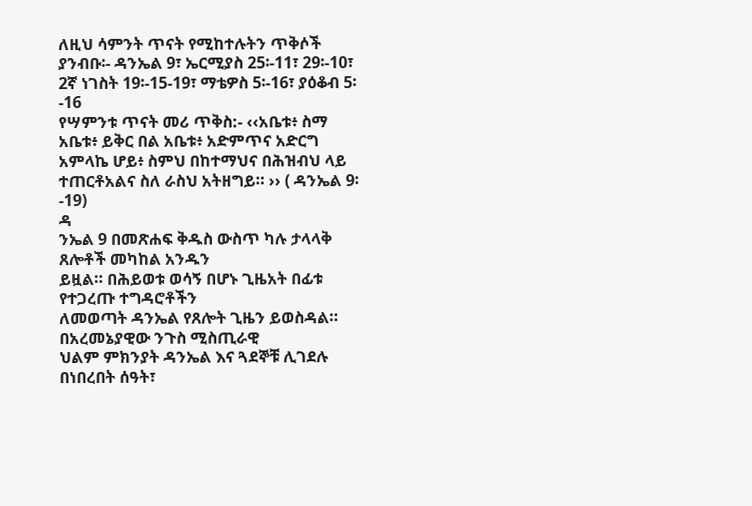ለዚህ ሳምንት ጥናት የሚከተሉትን ጥቅሶች ያንብቡ፡- ዳንኤል 9፣ ኤርሚያስ 25፡-11፣ 29፡-10፣ 2ኛ ነገስት 19፡-15-19፣ ማቴዎስ 5፡-16፣ ያዕቆብ 5፡-16
የሣምንቱ ጥናት መሪ ጥቅስ:- ‹‹አቤቱ፥ ስማ አቤቱ፥ ይቅር በል አቤቱ፥ አድምጥና አድርግ አምላኬ ሆይ፥ ስምህ በከተማህና በሕዝብህ ላይ ተጠርቶአልና ስለ ራስህ አትዘግይ። ›› ( ዳንኤል 9፡-19)
ዳ
ንኤል 9 በመጽሐፍ ቅዱስ ውስጥ ካሉ ታላላቅ ጸሎቶች መካከል አንዱን
ይዟል። በሕይወቱ ወሳኝ በሆኑ ጊዜአት በፊቱ የተጋረጡ ተግዳሮቶችን
ለመወጣት ዳንኤል የጸሎት ጊዜን ይወስዳል። በአረመኔያዊው ንጉስ ሚስጢራዊ
ህልም ምክንያት ዳንኤል እና ጓደኞቹ ሊገደሉ በነበረበት ሰዓት፣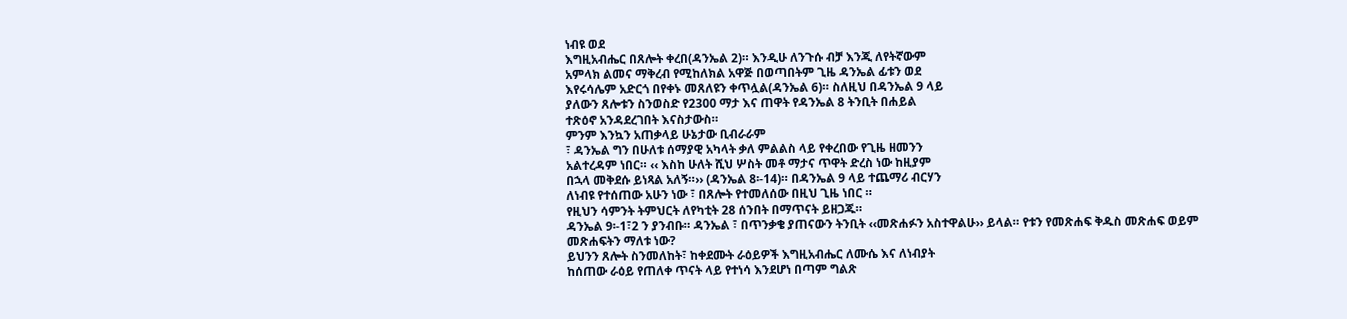ነብዩ ወደ
እግዚአብሔር በጸሎት ቀረበ(ዳንኤል 2)። እንዲሁ ለንጉሱ ብቻ እንጂ ለየትኛውም
አምላክ ልመና ማቅረብ የሚከለክል አዋጅ በወጣበትም ጊዜ ዳንኤል ፊቱን ወደ
እየሩሳሌም አድርጎ በየቀኑ መጸለዩን ቀጥሏል(ዳንኤል 6)። ስለዚህ በዳንኤል 9 ላይ
ያለውን ጸሎቱን ስንወስድ የ2300 ማታ እና ጠዋት የዳንኤል 8 ትንቢት በሐይል
ተጽዕኖ አንዳደረገበት እናስታውስ።
ምንም እንኳን አጠቃላይ ሁኔታው ቢብራራም
፣ ዳንኤል ግን በሁለቱ ሰማያዊ አካላት ቃለ ምልልስ ላይ የቀረበው የጊዜ ዘመንን
አልተረዳም ነበር። ‹‹ እስከ ሁለት ሺህ ሦስት መቶ ማታና ጥዋት ድረስ ነው ከዚያም
በኋላ መቅደሱ ይነጻል አለኝ።›› (ዳንኤል 8፡-14)። በዳንኤል 9 ላይ ተጨማሪ ብርሃን
ለነብዩ የተሰጠው አሁን ነው ፣ በጸሎት የተመለሰው በዚህ ጊዜ ነበር ።
የዚህን ሳምንት ትምህርት ለየካቲት 28 ሰንበት በማጥናት ይዘጋጁ።
ዳንኤል 9፡-1፣2 ን ያንብቡ። ዳንኤል ፣ በጥንቃቄ ያጠናውን ትንቢት ‹‹መጽሐፉን አስተዋልሁ›› ይላል። የቱን የመጽሐፍ ቅዱስ መጽሐፍ ወይም መጽሐፍትን ማለቱ ነው?
ይህንን ጸሎት ስንመለከት፣ ከቀደሙት ራዕይዎች እግዚአብሔር ለሙሴ እና ለነብያት
ከሰጠው ራዕይ የጠለቀ ጥናት ላይ የተነሳ እንደሆነ በጣም ግልጽ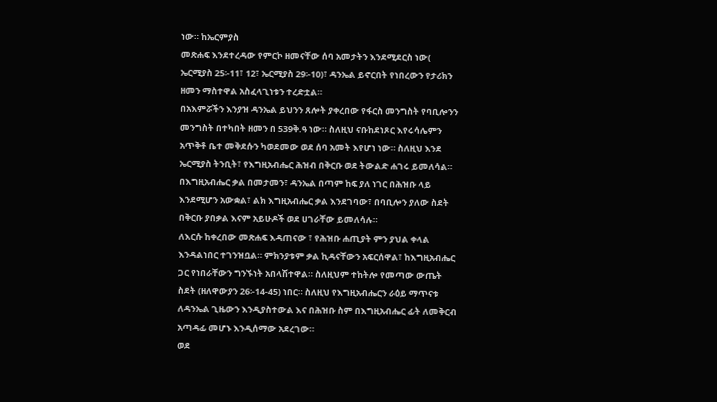ነው። ከኤርምያስ
መጽሐፍ እንደተረዳው የምርኮ ዘመናቸው ሰባ አመታትን እንደሚደርስ ነው(
ኤርሚያስ 25፡-11፣ 12፣ ኤርሚያስ 29፡-10)፣ ዳንኤል ይኖርበት የነበረውን የታሪክን
ዘመን ማስተዋል አስፈላጊነቱን ተረድቷል።
በአእምሯችን እንያዝ ዳንኤል ይህንን ጸሎት ያቀረበው የፋርስ መንግስት የባቢሎንን
መንግስት በተካበት ዘመን በ 539ቅ.ዓ ነው። ስለዚህ ናቡከደነጾር እየሩሳሌምን
አጥቅቶ ቤተ መቅደሱን ካወደመው ወደ ሰባ አመት እየሆነ ነው። ስለዚህ እንደ
ኤርሚያስ ትንቢት፣ የእግዚአብሔር ሕዝብ በቅርቡ ወደ ትውልድ ሐገሩ ይመለሳል።
በእግዚአብሔር ቃል በመታመን፣ ዳንኤል በጣም ከፍ ያለ ነገር በሕዝቡ ላይ
እንደሚሆን አውቋል፣ ልክ እግዚአብሔር ቃል እንደገባው፣ በባቢሎን ያለው ስደት
በቅርቡ ያበቃል እናም አይሁዶች ወደ ሀገራቸው ይመለሳሉ።
ለእርሱ ከቀረበው መጽሐፍ እዳጠናው ፣ የሕዝቡ ሐጢያት ምን ያህል ቀላል
እንዳልነበር ተገንዝቧል። ምክንያቱም ቃል ኪዳናቸውን አፍርሰዋል፣ ከእግዚአብሔር
ጋር የነበራቸውን ግንኙነት አበላሽተዋል። ስለዚህም ተከትሎ የመጣው ውጤት
ስደት (ዘለዋውያን 26፡-14-45) ነበር። ስለዚህ የእግዚአብሔርን ራዕይ ማጥናቱ
ለዳንኤል ጊዜውን እንዲያስተውል እና በሕዝቡ ስም በእግዚአብሔር ፊት ለመቅርብ
አጣዳፊ መሆኑ እንዲሰማው አደረገው።
ወደ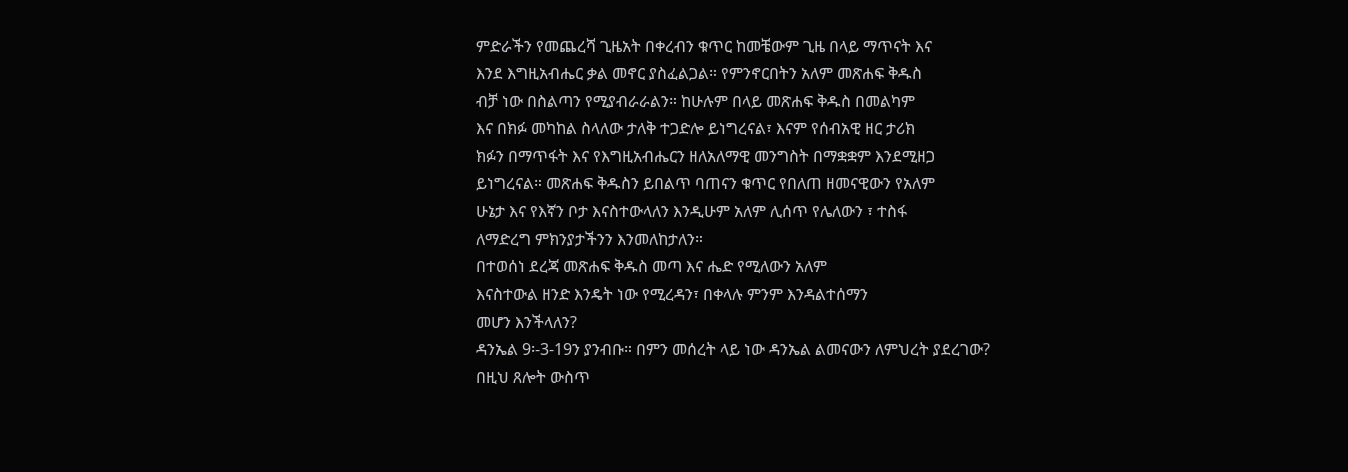ምድራችን የመጨረሻ ጊዜአት በቀረብን ቁጥር ከመቼውም ጊዜ በላይ ማጥናት እና
እንደ እግዚአብሔር ቃል መኖር ያስፈልጋል። የምንኖርበትን አለም መጽሐፍ ቅዱስ
ብቻ ነው በስልጣን የሚያብራራልን። ከሁሉም በላይ መጽሐፍ ቅዱስ በመልካም
እና በክፉ መካከል ስላለው ታለቅ ተጋድሎ ይነግረናል፣ እናም የሰብአዊ ዘር ታሪክ
ክፉን በማጥፋት እና የእግዚአብሔርን ዘለአለማዊ መንግስት በማቋቋም እንደሚዘጋ
ይነግረናል። መጽሐፍ ቅዱስን ይበልጥ ባጠናን ቁጥር የበለጠ ዘመናዊውን የአለም
ሁኔታ እና የእኛን ቦታ እናስተውላለን እንዲሁም አለም ሊሰጥ የሌለውን ፣ ተስፋ
ለማድረግ ምክንያታችንን እንመለከታለን።
በተወሰነ ደረጃ መጽሐፍ ቅዱስ መጣ እና ሔድ የሚለውን አለም
እናስተውል ዘንድ እንዴት ነው የሚረዳን፣ በቀላሉ ምንም እንዳልተሰማን
መሆን እንችላለን?
ዳንኤል 9፡-3-19ን ያንብቡ። በምን መሰረት ላይ ነው ዳንኤል ልመናውን ለምህረት ያደረገው?
በዚህ ጸሎት ውስጥ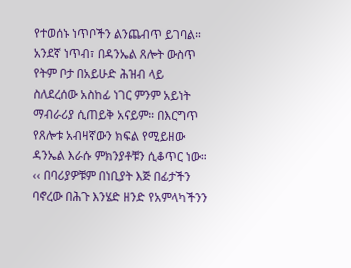የተወሰኑ ነጥቦችን ልንጨብጥ ይገባል።
አንደኛ ነጥብ፣ በዳንኤል ጸሎት ውስጥ የትም ቦታ በአይሁድ ሕዝብ ላይ
ስለደረሰው አስከፊ ነገር ምንም አይነት ማብራሪያ ሲጠይቅ አናይም። በእርግጥ
የጸሎቱ አብዛኛውን ክፍል የሚይዘው ዳንኤል እራሱ ምክንያቶቹን ሲቆጥር ነው።
‹‹ በባሪያዎቹም በነቢያት እጅ በፊታችን ባኖረው በሕጉ እንሄድ ዘንድ የአምላካችንን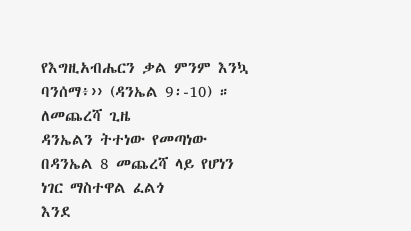የእግዚአብሔርን ቃል ምንም እንኳ ባንሰማ፥›› (ዳንኤል 9፡-10) ። ለመጨረሻ ጊዜ
ዳንኤልን ትተነው የመጣነው በዳንኤል 8 መጨረሻ ላይ የሆነን ነገር ማስተዋል ፈልጎ
እንደ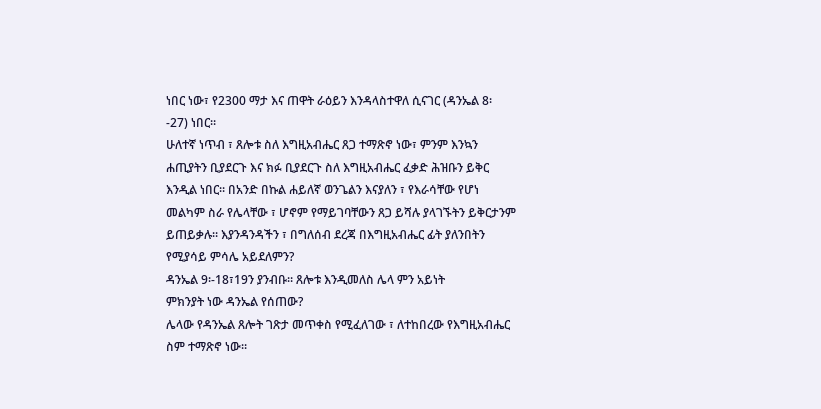ነበር ነው፣ የ2300 ማታ እና ጠዋት ራዕይን እንዳላስተዋለ ሲናገር (ዳንኤል 8፡
-27) ነበር።
ሁለተኛ ነጥብ ፣ ጸሎቱ ስለ እግዚአብሔር ጸጋ ተማጽኖ ነው፣ ምንም እንኳን
ሐጢያትን ቢያደርጉ እና ክፉ ቢያደርጉ ስለ እግዚአብሔር ፈቃድ ሕዝቡን ይቅር
እንዲል ነበር። በአንድ በኩል ሐይለኛ ወንጌልን እናያለን ፣ የእራሳቸው የሆነ
መልካም ስራ የሌላቸው ፣ ሆኖም የማይገባቸውን ጸጋ ይሻሉ ያላገኙትን ይቅርታንም
ይጠይቃሉ። እያንዳንዳችን ፣ በግለሰብ ደረጃ በእግዚአብሔር ፊት ያለንበትን
የሚያሳይ ምሳሌ አይደለምን?
ዳንኤል 9፡-18፣19ን ያንብቡ። ጸሎቱ እንዲመለስ ሌላ ምን አይነት
ምክንያት ነው ዳንኤል የሰጠው?
ሌላው የዳንኤል ጸሎት ገጽታ መጥቀስ የሚፈለገው ፣ ለተከበረው የእግዚአብሔር
ስም ተማጽኖ ነው።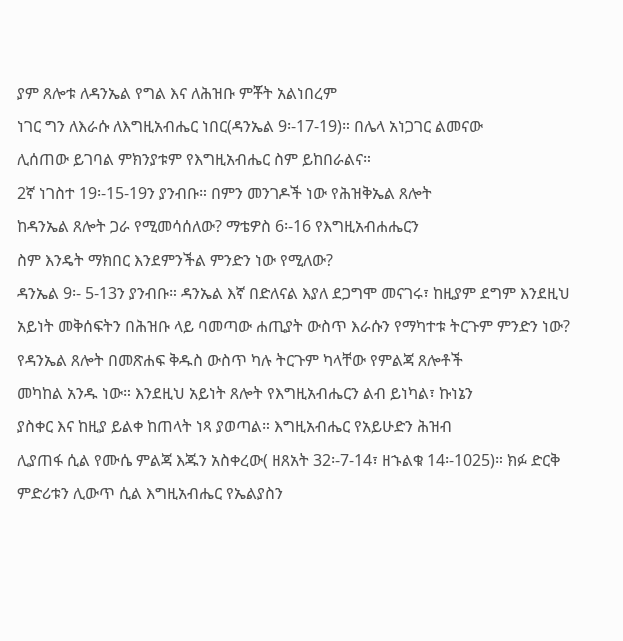ያም ጸሎቱ ለዳንኤል የግል እና ለሕዝቡ ምቾት አልነበረም
ነገር ግን ለእራሱ ለእግዚአብሔር ነበር(ዳንኤል 9፡-17-19)። በሌላ አነጋገር ልመናው
ሊሰጠው ይገባል ምክንያቱም የእግዚአብሔር ስም ይከበራልና።
2ኛ ነገስተ 19፡-15-19ን ያንብቡ። በምን መንገዶች ነው የሕዝቅኤል ጸሎት
ከዳንኤል ጸሎት ጋራ የሚመሳሰለው? ማቴዎስ 6፡-16 የእግዚአብሐሔርን
ስም እንዴት ማክበር እንደምንችል ምንድን ነው የሚለው?
ዳንኤል 9፡- 5-13ን ያንብቡ። ዳንኤል እኛ በድለናል እያለ ደጋግሞ መናገሩ፣ ከዚያም ደግም እንደዚህ አይነት መቅሰፍትን በሕዝቡ ላይ ባመጣው ሐጢያት ውስጥ እራሱን የማካተቱ ትርጉም ምንድን ነው?
የዳንኤል ጸሎት በመጽሐፍ ቅዱስ ውስጥ ካሉ ትርጉም ካላቸው የምልጃ ጸሎቶች
መካከል አንዱ ነው። እንደዚህ አይነት ጸሎት የእግዚአብሔርን ልብ ይነካል፣ ኩነኔን
ያስቀር እና ከዚያ ይልቀ ከጠላት ነጻ ያወጣል። እግዚአብሔር የአይሁድን ሕዝብ
ሊያጠፋ ሲል የሙሴ ምልጃ እጁን አስቀረው( ዘጸአት 32፡-7-14፣ ዘኁልቁ 14፡-1025)። ክፉ ድርቅ ምድሪቱን ሊውጥ ሲል እግዚአብሔር የኤልያስን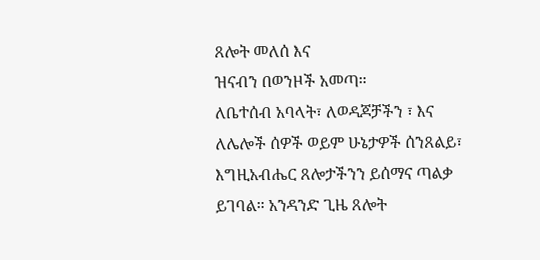ጸሎት መለሰ እና
ዝናብን በወንዞች አመጣ።
ለቤተሰብ አባላት፣ ለወዳጆቻችን ፣ እና ለሌሎች ሰዎች ወይም ሁኔታዎች ሰንጸልይ፣
እግዚአብሔር ጸሎታችንን ይሰማና ጣልቃ ይገባል። አንዳንድ ጊዜ ጸሎት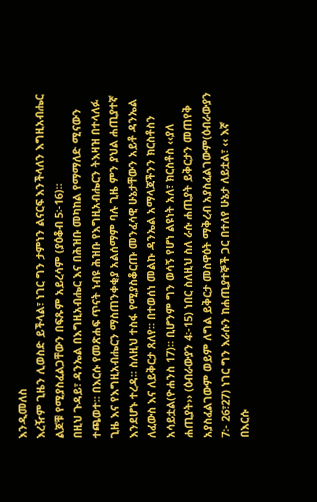እንዲመለስ
እረዥም ጊዜን ሊወስድ ይችላል፣ ነገር ግን ታምነን ልናርፍ እንችላለን እግዚአብሔር
ልጆቹ የሚያስፈልጋቸውን በፍጹም አይረሳም (ያዕቆብ 5፡-16)።
በዚህ ጉዳይ፣ ዳንኤል በእግዚአብሔር እና በሕዝቡ መካከል የማማለድ ሚናውን
ተጫወተ። በእርሱ የመጽሐፍ ጥናት ነብዩ ሕዝቡ የእግዚአብሔርን ትእዛዝ በተላለፉ
ጊዜ እና የእግዚአብሔርን ማስጠንቀቂያ አልሰማም ባሉ ጊዜ ምን ያህል ሐጢያተኛ
እንደሆኑ ተረዳ። ስለዚህ ተስፋ የሚያስቆርጡ መንፈሳዊ ሁኔታቸውን አይቶ ዳንኤል
ለፈውስ እና ለይቅርታ ጸለየ። በተወሰነ መልኩ ዳንኤል አማላጃችንን ክርስቶስን
አሳይቷል(ዮሐንስ 17)። ቢሆንም ግን ወሳኝ የሆነ ልዩነት አለ፣ ክርስቶስ ‹‹ያለ
ሐጢያት›› (ዕብራውያን 4፡-15) ነበር ስለዚህ ስለ ራሱ ሐጢያት ይቅርታን መጠየቅ
አያስፈልገውም ወይም ለግል ይቅርታ መስዋዕት ማቅረብ አያስፈልገውም(ዕብራውያን
7፡- 26፣27) ነገር ግን እራሱን ከሐጢያተኞች ጋር በተለየ ሁኔታ ለይቷል፣ ‹‹ እኛ
በእርሱ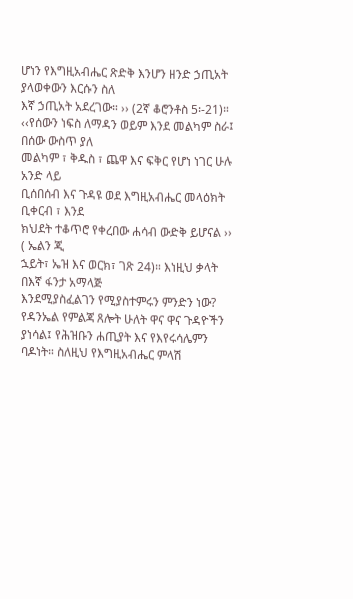ሆነን የእግዚአብሔር ጽድቅ እንሆን ዘንድ ኃጢአት ያላወቀውን እርሱን ስለ
እኛ ኃጢአት አደረገው። ›› (2ኛ ቆሮንቶስ 5፡-21)።
‹‹የሰውን ነፍስ ለማዳን ወይም እንደ መልካም ስራ፤ በሰው ውስጥ ያለ
መልካም ፣ ቅዱስ ፣ ጨዋ እና ፍቅር የሆነ ነገር ሁሉ አንድ ላይ
ቢሰበሰብ እና ጉዳዩ ወደ እግዚአብሔር መላዕክት ቢቀርብ ፣ እንደ
ክህደት ተቆጥሮ የቀረበው ሐሳብ ውድቅ ይሆናል ›› ( ኤልን ጂ
ኋይት፣ ኤዝ እና ወርክ፣ ገጽ 24)። እነዚህ ቃላት በእኛ ፋንታ አማላጅ
እንደሚያስፈልገን የሚያስተምሩን ምንድን ነው?
የዳንኤል የምልጃ ጸሎት ሁለት ዋና ዋና ጉዳዮችን ያነሳል፤ የሕዝቡን ሐጢያት እና የእየሩሳሌምን ባዶነት። ስለዚህ የእግዚአብሔር ምላሽ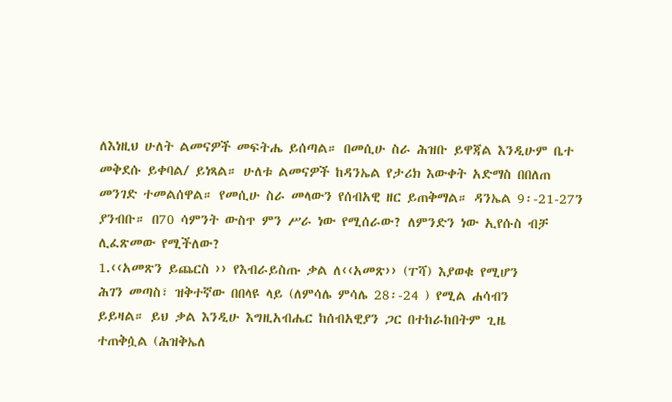ለእነዚህ ሁለት ልመናዎች መፍትሔ ይሰጣል። በመሲሁ ስራ ሕዝቡ ይዋጃል እንዲሁም ቤተ መቅደሱ ይቀባል/ ይነጻል። ሁለቱ ልመናዎች ከዳንኤል የታሪክ እውቀት አድማስ በበለጠ መንገድ ተመልሰዋል። የመሲሁ ስራ መላውን የሰብአዊ ዘር ይጠቅማል። ዳንኤል 9፡-21-27ን ያንብቡ። በ70 ሳምንት ውስጥ ምን ሥራ ነው የሚሰራው? ለምንድን ነው ኢየሱስ ብቻ ሊፈጽመው የሚችለው?
1.‹‹አመጽን ይጨርስ ›› የእብራይስጡ ቃል ለ‹‹አመጽ›› (ፐሻ) እያወቁ የሚሆን
ሕገን መጣስ፣ ዝቅተኛው በበላዩ ላይ (ለምሳሌ ምሳሌ 28፡-24 ) የሚል ሐሳብን
ይይዛል። ይህ ቃል እንዲሁ እግዚአብሔር ከሰብአዊያን ጋር በተከራከበትም ጊዜ
ተጠቅሷል (ሕዝቅኤለ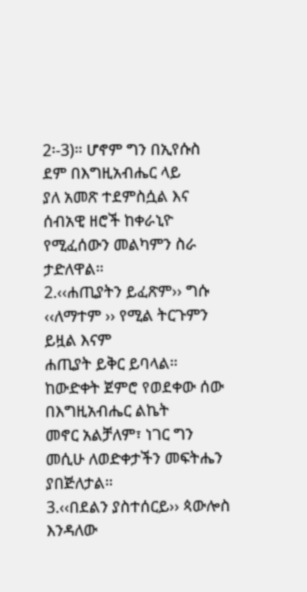2፡-3)። ሆኖም ግን በኢየሱስ ደም በእግዚአብሔር ላይ
ያለ አመጽ ተደምስሷል እና ሰብአዊ ዘሮች ከቀራኒዮ የሚፈሰውን መልካምን ስራ
ታድለዋል።
2.‹‹ሐጢያትን ይፈጽም›› ግሱ ‹‹ለማተም ›› የሚል ትርጉምን ይዟል እናም
ሐጢያት ይቅር ይባላል። ከውድቀት ጀምሮ የወደቀው ሰው በእግዚአብሔር ልኬት
መኖር አልቻለም፣ ነገር ግን መሲሁ ለወድቀታችን መፍትሔን ያበጅለታል።
3.‹‹በደልን ያስተሰርይ›› ጳውሎስ እንዳለው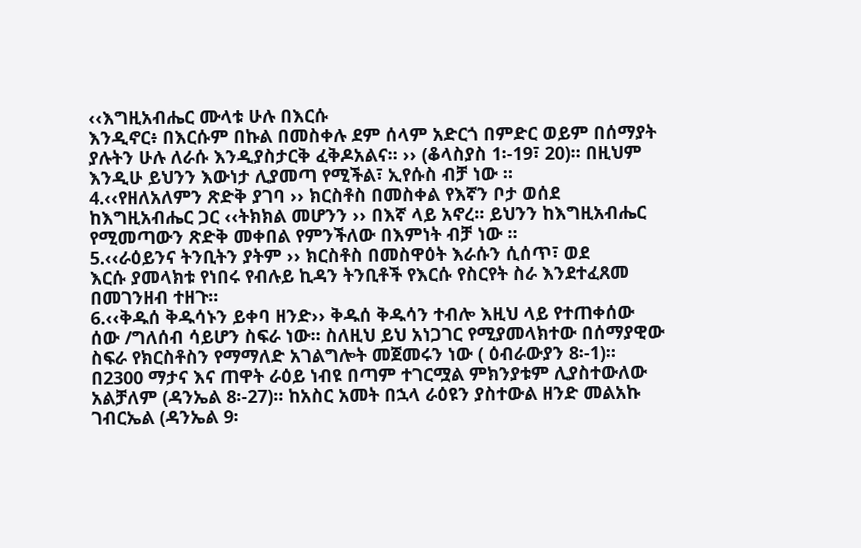‹‹እግዚአብሔር ሙላቱ ሁሉ በእርሱ
እንዲኖር፥ በእርሱም በኩል በመስቀሉ ደም ሰላም አድርጎ በምድር ወይም በሰማያት
ያሉትን ሁሉ ለራሱ እንዲያስታርቅ ፈቅዶአልና። ›› (ቆላስያስ 1፡-19፣ 20)። በዚህም
እንዲሁ ይህንን እውነታ ሊያመጣ የሚችል፣ ኢየሱስ ብቻ ነው ።
4.‹‹የዘለአለምን ጽድቅ ያገባ ›› ክርስቶስ በመስቀል የእኛን ቦታ ወሰደ
ከእግዚአብሔር ጋር ‹‹ትክክል መሆንን ›› በእኛ ላይ አኖረ። ይህንን ከእግዚአብሔር
የሚመጣውን ጽድቅ መቀበል የምንችለው በእምነት ብቻ ነው ።
5.‹‹ራዕይንና ትንቢትን ያትም ›› ክርስቶስ በመስዋዕት እራሱን ሲሰጥ፣ ወደ
እርሱ ያመላክቱ የነበሩ የብሉይ ኪዳን ትንቢቶች የእርሱ የስርየት ስራ እንደተፈጸመ
በመገንዘብ ተዘጉ።
6.‹‹ቅዱሰ ቅዱሳኑን ይቀባ ዘንድ›› ቅዱሰ ቅዱሳን ተብሎ እዚህ ላይ የተጠቀሰው
ሰው /ግለሰብ ሳይሆን ስፍራ ነው። ስለዚህ ይህ አነጋገር የሚያመላክተው በሰማያዊው
ስፍራ የክርስቶስን የማማለድ አገልግሎት መጀመሩን ነው ( ዕብራውያን 8፡-1)።
በ2300 ማታና እና ጠዋት ራዕይ ነብዩ በጣም ተገርሟል ምክንያቱም ሊያስተውለው
አልቻለም (ዳንኤል 8፡-27)። ከአስር አመት በኋላ ራዕዩን ያስተውል ዘንድ መልአኩ
ገብርኤል (ዳንኤል 9፡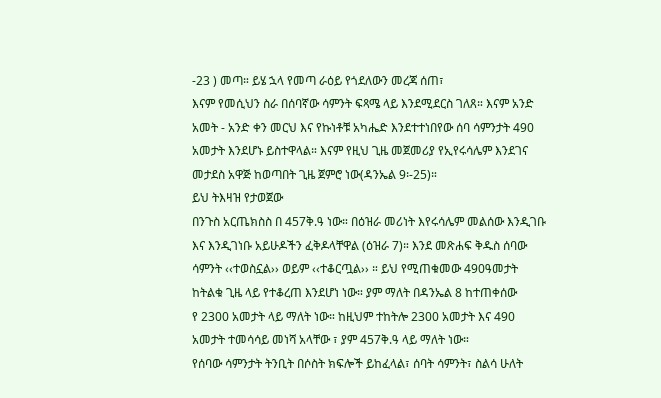-23 ) መጣ። ይሄ ኋላ የመጣ ራዕይ የጎደለውን መረጃ ሰጠ፣
እናም የመሲህን ስራ በሰባኛው ሳምንት ፍጻሜ ላይ እንደሚደርስ ገለጸ። እናም አንድ
አመት - አንድ ቀን መርህ እና የኩነቶቹ አካሔድ እንደተተነበየው ሰባ ሳምንታት 490
አመታት እንደሆኑ ይስተዋላል። እናም የዚህ ጊዜ መጀመሪያ የኢየሩሳሌም እንደገና
መታደስ አዋጅ ከወጣበት ጊዜ ጀምሮ ነው(ዳንኤል 9፡-25)።
ይህ ትእዛዝ የታወጀው
በንጉስ አርጤክስስ በ 457ቅ.ዓ ነው። በዕዝራ መሪነት እየሩሳሌም መልሰው እንዲገቡ
እና እንዲገነቡ አይሁዶችን ፈቅዶላቸዋል (ዕዝራ 7)። እንደ መጽሐፍ ቅዱስ ሰባው
ሳምንት ‹‹ተወስኗል›› ወይም ‹‹ተቆርጧል›› ። ይህ የሚጠቁመው 490ዓመታት
ከትልቁ ጊዜ ላይ የተቆረጠ እንደሆነ ነው። ያም ማለት በዳንኤል 8 ከተጠቀሰው
የ 2300 አመታት ላይ ማለት ነው። ከዚህም ተከትሎ 2300 አመታት እና 490
አመታት ተመሳሳይ መነሻ አላቸው ፣ ያም 457ቅ.ዓ ላይ ማለት ነው።
የሰባው ሳምንታት ትንቢት በሶስት ክፍሎች ይከፈላል፣ ሰባት ሳምንት፣ ስልሳ ሁለት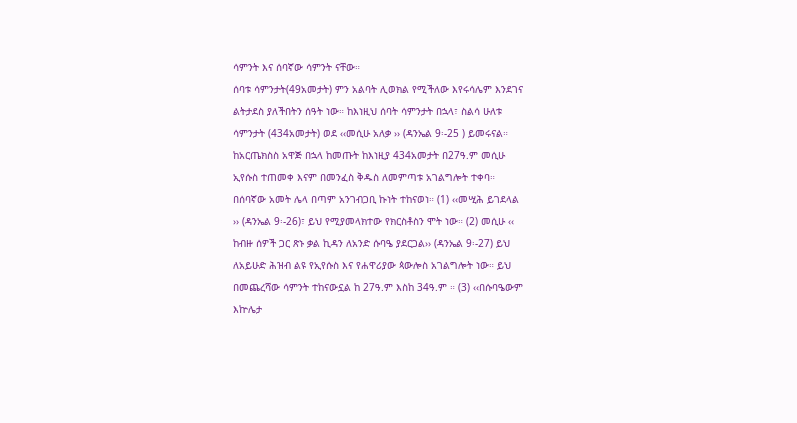ሳምንት እና ሰባኛው ሳምንት ናቸው።
ሰባቱ ሳምንታት(49አመታት) ምን አልባት ሊወክል የሚችለው እየሩሳሌም እንደገና
ልትታደስ ያለችበትን ሰዓት ነው። ከእነዚህ ሰባት ሳምንታት በኋላ፣ ስልሳ ሁለቱ
ሳምንታት (434አመታት) ወደ ‹‹መሲሁ አለቃ ›› (ዳንኤል 9፡-25 ) ይመሩናል።
ከአርጤክስስ አዋጅ በኋላ ከመጡት ከእነዚያ 434አመታት በ27ዓ.ም መሲሁ
ኢየሱስ ተጠመቀ እናም በመንፈስ ቅዱስ ለመምጣቱ አገልግሎት ተቀባ።
በሰባኛው አመት ሌላ በጣም አንገብጋቢ ኩነት ተከናወነ። (1) ‹‹መሢሕ ይገደላል
›› (ዳንኤል 9፡-26)፣ ይህ የሚያመላክተው የክርስቶስን ሞት ነው። (2) መሲሁ ‹‹
ከብዙ ሰዎች ጋር ጽኑ ቃል ኪዳን ለአንድ ሱባዔ ያደርጋል›› (ዳንኤል 9፡-27) ይህ
ለአይሁድ ሕዝብ ልዩ የኢየሱስ እና የሐዋሪያው ጳውሎስ አገልግሎት ነው። ይህ
በመጨረሻው ሳምንት ተከናውኗል ከ 27ዓ.ም እስከ 34ዓ.ም ። (3) ‹‹በሱባዔውም
እኵሌታ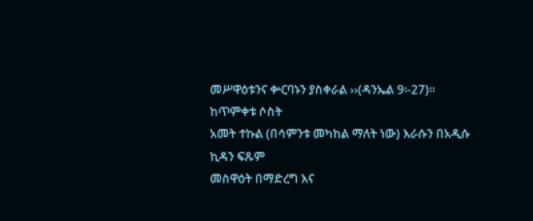መሥዋዕቱንና ቍርባኑን ያስቀራል ››(ዳንኤል 9፡-27)።
ከጥምቀቱ ሶስት
አመት ተኩል (በሳምንቱ መካከል ማለት ነው) እራሱን በአዲሱ ኪዳን ፍጹም
መስዋዕት በማድረግ እና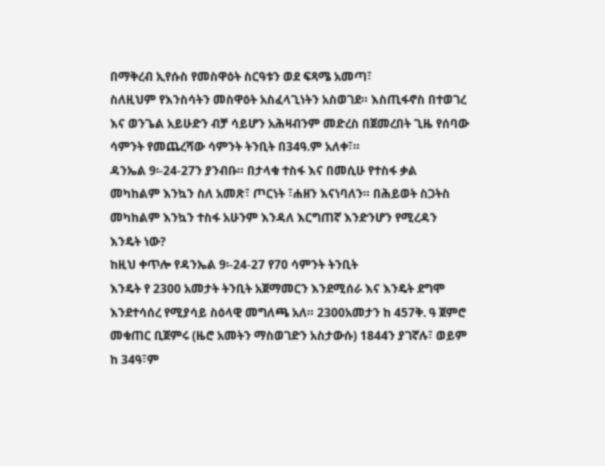በማቅረብ ኢየሱስ የመስዋዕት ስርዓቱን ወደ ፍጻሜ አመጣ፣
ስለዚህም የእንስሳትን መስዋዕት አስፈላጊነትን አስወገደ። እስጢፋኖስ በተወገረ
እና ወንጌል አይሁድን ብቻ ሳይሆን አሕዛብንም መድረስ በጀመረበት ጊዜ የሰባው
ሳምንት የመጨረሻው ሳምንት ትንቢት በ34ዓ.ም አለቀ፣።
ዳንኤል 9፡-24-27ን ያንብቡ። በታላቁ ተስፋ እና በመሲሁ የተስፋ ቃል
መካከልም እንኳን ስለ አመጽ፣ ጦርነት ፣ሐዘን እናነባለን። በሕይወት ስጋትስ
መካከልም እንኳን ተስፋ አሁንም እንዳለ እርግጠኛ እንድንሆን የሚረዳን
እንዴት ነው?
ከዚህ ቀጥሎ የዳንኤል 9፡-24-27 የ70 ሳምንት ትንቢት
እንዴት የ 2300 አመታት ትንቢት አጀማመርን እንደሚሰራ እና እንዴት ደግሞ
እንደተሳሰረ የሚያሳይ ስዕላዊ መግለጫ አለ። 2300አመታን ከ 457ቅ. ዓ ጀምሮ
መቁጠር ቢጀምሩ (ዜሮ አመትን ማስወገድን አስታውሱ) 1844ን ያገኛሉ፣ ወይም
ከ 34ዓ፣ም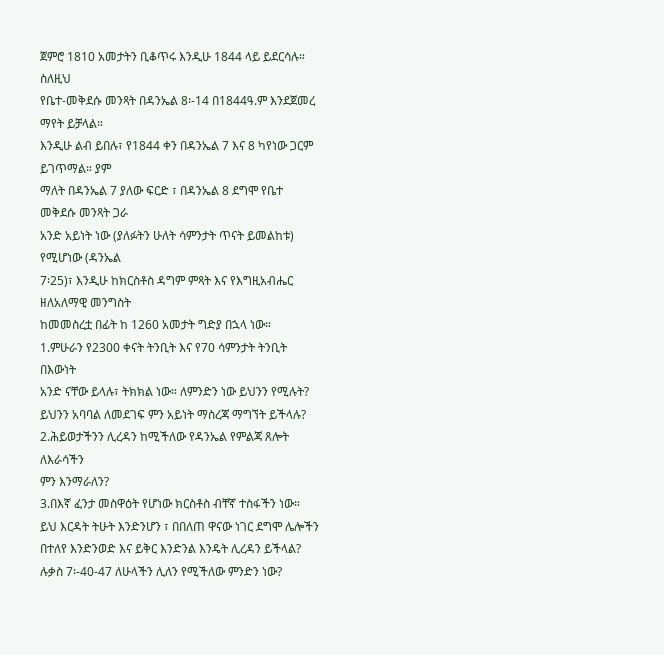ጀምሮ 1810 አመታትን ቢቆጥሩ እንዲሁ 1844 ላይ ይደርሳሉ። ስለዚህ
የቤተ-መቅደሱ መንጻት በዳንኤል 8፡-14 በ1844ዓ.ም እንደጀመረ ማየት ይቻላል።
እንዲሁ ልብ ይበሉ፣ የ1844 ቀን በዳንኤል 7 እና 8 ካየነው ጋርም ይገጥማል። ያም
ማለት በዳንኤል 7 ያለው ፍርድ ፣ በዳንኤል 8 ደግሞ የቤተ መቅደሱ መንጻት ጋራ
አንድ አይነት ነው (ያለፉትን ሁለት ሳምንታት ጥናት ይመልከቱ) የሚሆነው (ዳንኤል
7፡25)፣ እንዲሁ ከክርስቶስ ዳግም ምጻት እና የእግዚአብሔር ዘለአለማዊ መንግስት
ከመመስረቷ በፊት ከ 1260 አመታት ግድያ በኋላ ነው።
1.ምሁራን የ2300 ቀናት ትንቢት እና የ70 ሳምንታት ትንቢት በእውነት
አንድ ናቸው ይላሉ፣ ትክክል ነው። ለምንድን ነው ይህንን የሚሉት?
ይህንን አባባል ለመደገፍ ምን አይነት ማስረጃ ማግኘት ይችላሉ?
2.ሕይወታችንን ሊረዳን ከሚችለው የዳንኤል የምልጃ ጸሎት ለእራሳችን
ምን እንማራለን?
3.በእኛ ፈንታ መስዋዕት የሆነው ክርስቶስ ብቸኛ ተስፋችን ነው።
ይህ እርዳት ትሁት እንድንሆን ፣ በበለጠ ዋናው ነገር ደግሞ ሌሎችን
በተለየ እንድንወድ እና ይቅር እንድንል እንዴት ሊረዳን ይችላል?
ሉቃስ 7፡-40-47 ለሁላችን ሊለን የሚችለው ምንድን ነው?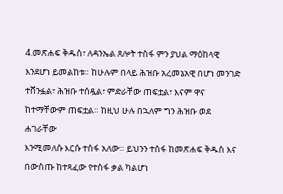4.መጽሐፍ ቅዱስ፣ ለዳንኤል ጸሎት ተስፋ ምን ያህል ማዕከላዊ
እንደሆነ ይመልከቱ። ከሁሉም በላይ ሕዝቡ አረመኔአዊ በሆነ መንገድ
ተሸንፏል፣ ሕዝቡ ተሰዷል፣ ምድራቸው ጠፍቷል፣ እናም ዋና
ከተማቸውም ጠፍቷል። ከዚህ ሁሉ በኋለም ግን ሕዝቡ ወደ ሐገራቸው
እንሚመለሱ እርሱ ተስፋ አለው። ይህንን ተስፋ ከመጽሐፍ ቅዱስ እና
በውስጡ ከተጻፈው የተስፋ ቃል ካልሆነ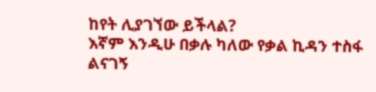ከየት ሊያገኘው ይችላል?
እኛም እንዲሁ በቃሉ ካለው የቃል ኪዳን ተስፋ ልናገኝ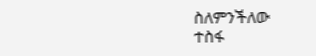ስለምንችለው
ተስፋ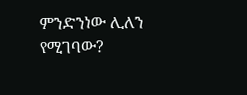ምንድንነው ሊለን የሚገባው?